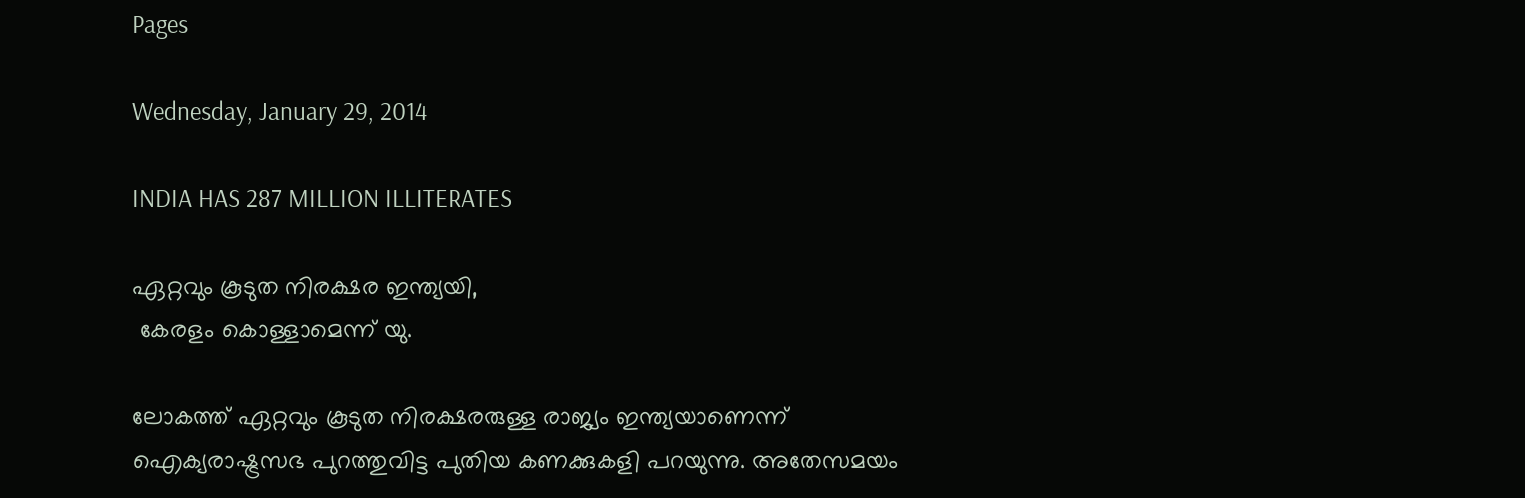Pages

Wednesday, January 29, 2014

INDIA HAS 287 MILLION ILLITERATES

ഏറ്റവും കൂടുത നിരക്ഷര ഇന്ത്യയി,
 കേരളം കൊള്ളാമെന്ന് യു.

ലോകത്ത് ഏറ്റവും കൂടുത നിരക്ഷരരുള്ള രാജ്യം ഇന്ത്യയാണെന്ന് ഐക്യരാഷ്ട്രസഭ പുറത്തുവിട്ട പുതിയ കണക്കുകളി പറയുന്നു. അതേസമയം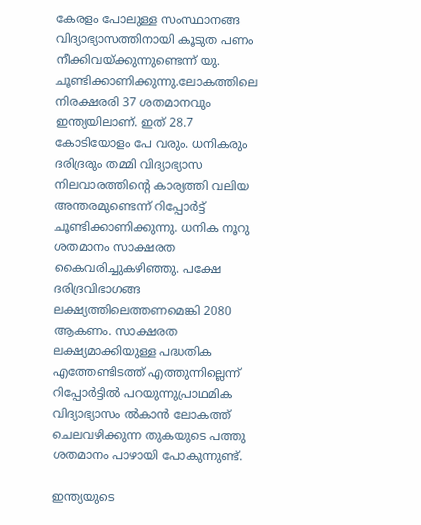കേരളം പോലുള്ള സംസ്ഥാനങ്ങ വിദ്യാഭ്യാസത്തിനായി കൂടുത പണം നീക്കിവയ്ക്കുന്നുണ്ടെന്ന് യു. ചൂണ്ടിക്കാണിക്കുന്നു.ലോകത്തിലെ നിരക്ഷരരി 37 ശതമാനവും ഇന്ത്യയിലാണ്. ഇത് 28.7 കോടിയോളം പേ വരും. ധനികരും ദരിദ്രരും തമ്മി വിദ്യാഭ്യാസ നിലവാരത്തിന്റെ കാര്യത്തി വലിയ അന്തരമുണ്ടെന്ന് റിപ്പോർട്ട് ചൂണ്ടിക്കാണിക്കുന്നു. ധനിക നൂറു ശതമാനം സാക്ഷരത കൈവരിച്ചുകഴിഞ്ഞു. പക്ഷേ ദരിദ്രവിഭാഗങ്ങ ലക്ഷ്യത്തിലെത്തണമെങ്കി 2080 ആകണം. സാക്ഷരത ലക്ഷ്യമാക്കിയുള്ള പദ്ധതിക എത്തേണ്ടിടത്ത് എത്തുന്നില്ലെന്ന് റിപ്പോർട്ടിൽ പറയുന്നുപ്രാഥമിക വിദ്യാഭ്യാസം ൽകാൻ ലോകത്ത് ചെലവഴിക്കുന്ന തുകയുടെ പത്തു ശതമാനം പാഴായി പോകുന്നുണ്ട്.

ഇന്ത്യയുടെ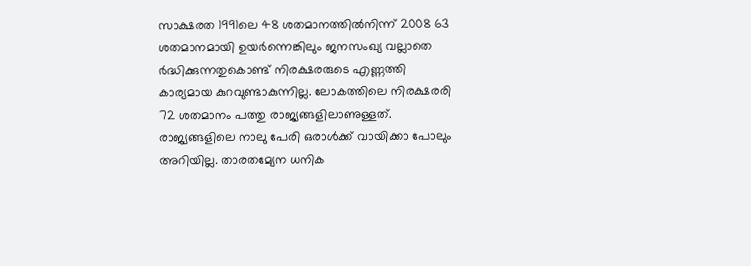സാക്ഷരത 1991ലെ 48 ശതമാനത്തിൽനിന്ന് 2008 63 ശതമാനമായി ഉയർന്നെങ്കിലും ജനസംഖ്യ വല്ലാതെ ർദ്ധിക്കുന്നതുകൊണ്ട് നിരക്ഷരരുടെ എണ്ണത്തി കാര്യമായ കുറവുണ്ടാകുന്നില്ല. ലോകത്തിലെ നിരക്ഷരരി 72 ശതമാനം പത്തു രാജ്യങ്ങളിലാണുള്ളത്. രാജ്യങ്ങളിലെ നാലു പേരി ഒരാൾക്ക് വായിക്കാ പോലും അറിയില്ല. താരതമ്യേന ധനിക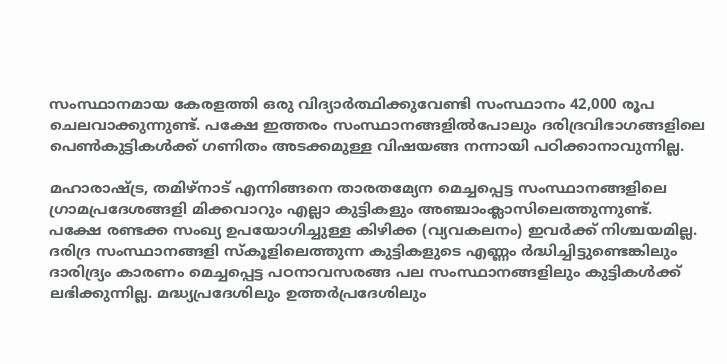സംസ്ഥാനമായ കേരളത്തി ഒരു വിദ്യാർത്ഥിക്കുവേണ്ടി സംസ്ഥാനം 42,000 രൂപ ചെലവാക്കുന്നുണ്ട്. പക്ഷേ ഇത്തരം സംസ്ഥാനങ്ങളിൽപോലും ദരിദ്രവിഭാഗങ്ങളിലെ പെൺകുട്ടികൾക്ക് ഗണിതം അടക്കമുള്ള വിഷയങ്ങ നന്നായി പഠിക്കാനാവുന്നില്ല.

മഹാരാഷ്ട്ര, തമിഴ്നാട് എന്നിങ്ങനെ താരതമ്യേന മെച്ചപ്പെട്ട സംസ്ഥാനങ്ങളിലെ ഗ്രാമപ്രദേശങ്ങളി മിക്കവാറും എല്ലാ കുട്ടികളും അഞ്ചാംക്ലാസിലെത്തുന്നുണ്ട്. പക്ഷേ രണ്ടക്ക സംഖ്യ ഉപയോഗിച്ചുള്ള കിഴിക്ക (വ്യവകലനം) ഇവർക്ക് നിശ്ചയമില്ല. ദരിദ്ര സംസ്ഥാനങ്ങളി സ്കൂളിലെത്തുന്ന കുട്ടികളുടെ എണ്ണം ർദ്ധിച്ചിട്ടുണ്ടെങ്കിലും ദാരിദ്ര്യം കാരണം മെച്ചപ്പെട്ട പഠനാവസരങ്ങ പല സംസ്ഥാനങ്ങളിലും കുട്ടികൾക്ക് ലഭിക്കുന്നില്ല. മദ്ധ്യപ്രദേശിലും ഉത്തർപ്രദേശിലും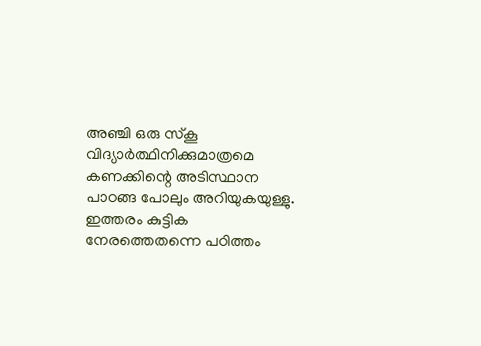അഞ്ചി ഒരു സ്കൂ വിദ്യാർത്ഥിനിക്കുമാത്രമെ കണക്കിന്റെ അടിസ്ഥാന പാഠങ്ങ പോലും അറിയുകയുള്ളു. ഇത്തരം കുട്ടിക നേരത്തെതന്നെ പഠിത്തം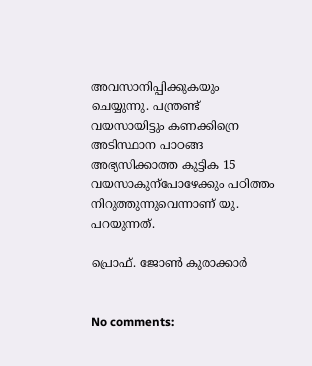അവസാനിപ്പിക്കുകയും ചെയ്യുന്നു. പന്ത്രണ്ട് വയസായിട്ടും കണക്കിന്രെ അടിസ്ഥാന പാഠങ്ങ അഭ്യസിക്കാത്ത കുട്ടിക 15 വയസാകുന്പോഴേക്കും പഠിത്തം നിറുത്തുന്നുവെന്നാണ് യു. പറയുന്നത്.

പ്രൊഫ്‌. ജോണ്‍ കുരാക്കാർ


No comments: